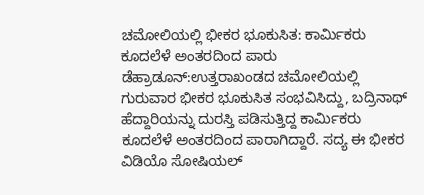ಚಮೋಲಿಯಲ್ಲಿ ಭೀಕರ ಭೂಕುಸಿತ: ಕಾರ್ಮಿಕರು ಕೂದಲೆಳೆ ಅಂತರದಿಂದ ಪಾರು
ಡೆಹ್ರಾಡೂನ್‌:ಉತ್ತರಾಖಂಡದ ಚಮೋಲಿಯಲ್ಲಿ ಗುರುವಾರ ಭೀಕರ ಭೂಕುಸಿತ ಸಂಭವಿಸಿದ್ದು, ಬದ್ರಿನಾಥ್ ಹೆದ್ದಾರಿಯನ್ನು ದುರಸ್ತಿ ಪಡಿಸುತ್ತಿದ್ದ ಕಾರ್ಮಿಕರು ಕೂದಲೆಳೆ ಅಂತರದಿಂದ ಪಾರಾಗಿದ್ದಾರೆ. ಸದ್ಯ ಈ ಭೀಕರ ವಿಡಿಯೊ ಸೋಷಿಯಲ್‌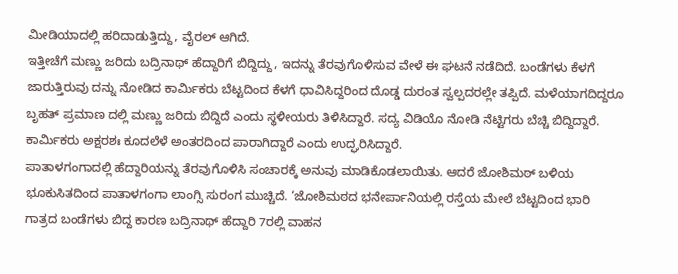ಮೀಡಿಯಾದಲ್ಲಿ ಹರಿದಾಡುತ್ತಿದ್ದು, ವೈರಲ್‌ ಆಗಿದೆ.
ಇತ್ತೀಚೆಗೆ ಮಣ್ಣು ಜರಿದು ಬದ್ರಿನಾಥ್ ಹೆದ್ದಾರಿಗೆ ಬಿದ್ದಿದ್ದು, ಇದನ್ನು ತೆರವುಗೊಳಿಸುವ ವೇಳೆ ಈ ಘಟನೆ ನಡೆದಿದೆ. ಬಂಡೆಗಳು ಕೆಳಗೆ ಜಾರುತ್ತಿರುವು ದನ್ನು ನೋಡಿದ ಕಾರ್ಮಿಕರು ಬೆಟ್ಟದಿಂದ ಕೆಳಗೆ ಧಾವಿಸಿದ್ದರಿಂದ ದೊಡ್ಡ ದುರಂತ ಸ್ವಲ್ಪದರಲ್ಲೇ ತಪ್ಪಿದೆ. ಮಳೆಯಾಗದಿದ್ದರೂ ಬೃಹತ್‌ ಪ್ರಮಾಣ ದಲ್ಲಿ ಮಣ್ಣು ಜರಿದು ಬಿದ್ದಿದೆ ಎಂದು ಸ್ಥಳೀಯರು ತಿಳಿಸಿದ್ದಾರೆ. ಸದ್ಯ ವಿಡಿಯೊ ನೋಡಿ ನೆಟ್ಟಿಗರು ಬೆಚ್ಚಿ ಬಿದ್ದಿದ್ದಾರೆ. ಕಾರ್ಮಿಕರು ಅಕ್ಷರಶಃ ಕೂದಲೆಳೆ ಅಂತರದಿಂದ ಪಾರಾಗಿದ್ದಾರೆ ಎಂದು ಉದ್ಘರಿಸಿದ್ದಾರೆ.
ಪಾತಾಳಗಂಗಾದಲ್ಲಿ ಹೆದ್ದಾರಿಯನ್ನು ತೆರವುಗೊಳಿಸಿ ಸಂಚಾರಕ್ಕೆ ಅನುವು ಮಾಡಿಕೊಡಲಾಯಿತು. ಆದರೆ ಜೋಶಿಮಠ್ ಬಳಿಯ ಭೂಕುಸಿತದಿಂದ ಪಾತಾಳಗಂಗಾ ಲಾಂಗ್ಸಿ ಸುರಂಗ ಮುಚ್ಚಿದೆ. ‘ಜೋಶಿಮಠದ ಭನೇರ್ಪಾನಿಯಲ್ಲಿ ರಸ್ತೆಯ ಮೇಲೆ ಬೆಟ್ಟದಿಂದ ಭಾರಿ ಗಾತ್ರದ ಬಂಡೆಗಳು ಬಿದ್ದ ಕಾರಣ ಬದ್ರಿನಾಥ್‌ ಹೆದ್ದಾರಿ 7ರಲ್ಲಿ ವಾಹನ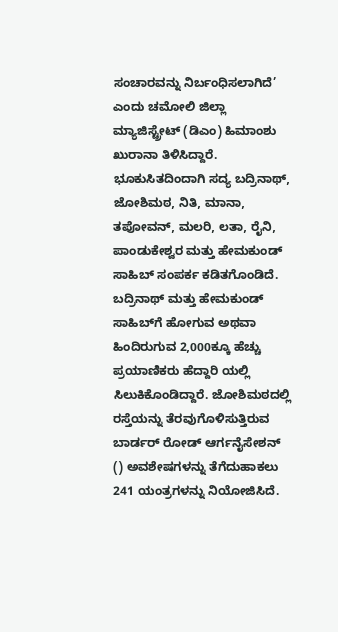ಸಂಚಾರವನ್ನು ನಿರ್ಬಂಧಿಸಲಾಗಿದೆ’ ಎಂದು ಚಮೋಲಿ ಜಿಲ್ಲಾ ಮ್ಯಾಜಿಸ್ಟ್ರೇಟ್ (ಡಿಎಂ) ಹಿಮಾಂಶು ಖುರಾನಾ ತಿಳಿಸಿದ್ದಾರೆ.
ಭೂಕುಸಿತದಿಂದಾಗಿ ಸದ್ಯ ಬದ್ರಿನಾಥ್‌, ಜೋಶಿಮಠ, ನಿತಿ, ಮಾನಾ, ತಪೋವನ್, ಮಲರಿ, ಲತಾ, ರೈನಿ, ಪಾಂಡುಕೇಶ್ವರ ಮತ್ತು ಹೇಮಕುಂಡ್ ಸಾಹಿಬ್ ಸಂಪರ್ಕ ಕಡಿತಗೊಂಡಿದೆ. ಬದ್ರಿನಾಥ್‌ ಮತ್ತು ಹೇಮಕುಂಡ್ ಸಾಹಿಬ್‌ಗೆ ಹೋಗುವ ಅಥವಾ ಹಿಂದಿರುಗುವ 2,000ಕ್ಕೂ ಹೆಚ್ಚು ಪ್ರಯಾಣಿಕರು ಹೆದ್ದಾರಿ ಯಲ್ಲಿ ಸಿಲುಕಿಕೊಂಡಿದ್ದಾರೆ. ಜೋಶಿಮಠದಲ್ಲಿ ರಸ್ತೆಯನ್ನು ತೆರವುಗೊಳಿಸುತ್ತಿರುವ ಬಾರ್ಡರ್ ರೋಡ್ ಆರ್ಗನೈಸೇಶನ್ () ಅವಶೇಷಗಳನ್ನು ತೆಗೆದುಹಾಕಲು 241 ಯಂತ್ರಗಳನ್ನು ನಿಯೋಜಿಸಿದೆ.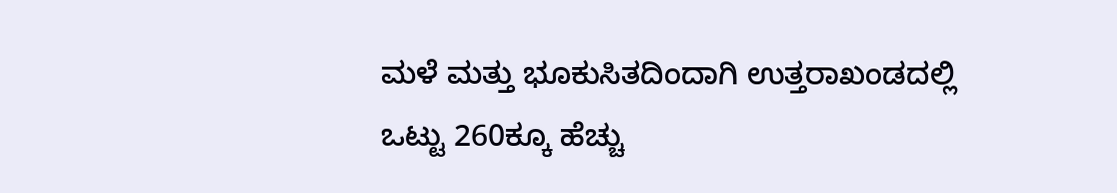ಮಳೆ ಮತ್ತು ಭೂಕುಸಿತದಿಂದಾಗಿ ಉತ್ತರಾಖಂಡದಲ್ಲಿ ಒಟ್ಟು 260ಕ್ಕೂ ಹೆಚ್ಚು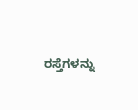ರಸ್ತೆಗಳನ್ನು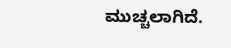ಮುಚ್ಚಲಾಗಿದೆ.